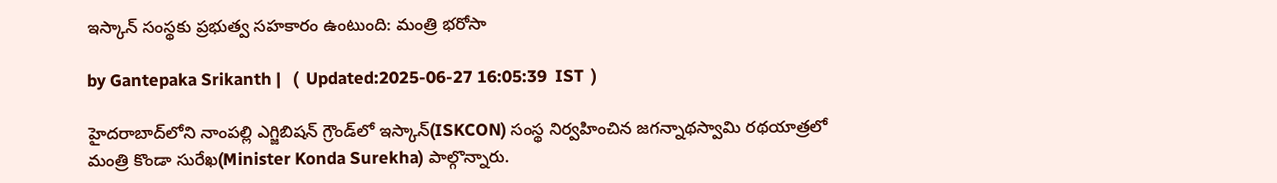ఇస్కాన్ సంస్థకు ప్రభుత్వ సహకారం ఉంటుంది: మంత్రి భరోసా

by Gantepaka Srikanth |   (  Updated:2025-06-27 16:05:39  IST  )

హైదరాబాద్‌లోని నాంపల్లి ఎగ్జిబిషన్‌ గ్రౌండ్‌లో ఇస్కాన్(ISKCON) సంస్థ నిర్వహించిన జగన్నాథస్వామి రథయాత్రలో మంత్రి కొండా సురేఖ(Minister Konda Surekha) పాల్గొన్నారు.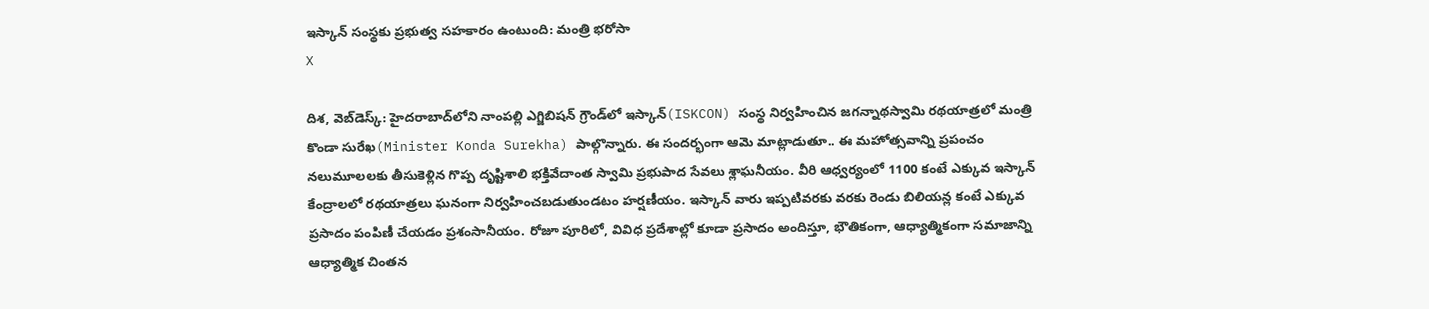ఇస్కాన్ సంస్థకు ప్రభుత్వ సహకారం ఉంటుంది: మంత్రి భరోసా
X

దిశ, వెబ్‌డెస్క్: హైదరాబాద్‌లోని నాంపల్లి ఎగ్జిబిషన్‌ గ్రౌండ్‌లో ఇస్కాన్(ISKCON) సంస్థ నిర్వహించిన జగన్నాథస్వామి రథయాత్రలో మంత్రి కొండా సురేఖ(Minister Konda Surekha) పాల్గొన్నారు. ఈ సందర్భంగా ఆమె మాట్లాడుతూ.. ఈ మహోత్సవాన్ని ప్రపంచం నలుమూలలకు తీసుకెళ్లిన గొప్ప దృష్టిశాలి భక్తివేదాంత స్వామి ప్రభుపాద సేవలు శ్లాఘనీయం. వీరి ఆధ్వర్యంలో 1100 కంటే ఎక్కువ ఇస్కాన్ కేంద్రాలలో రథయాత్రలు ఘనంగా నిర్వహించబడుతుండటం హర్షణీయం. ఇస్కాన్ వారు ఇప్పటివరకు వరకు రెండు బిలియన్ల కంటే ఎక్కువ ప్రసాదం పంపిణీ చేయడం ప్రశంసానీయం. రోజూ పూరిలో, వివిధ ప్రదేశాల్లో కూడా ప్రసాదం అందిస్తూ, భౌతికంగా, ఆధ్యాత్మికంగా సమాజాన్ని ఆధ్యాత్మిక చింతన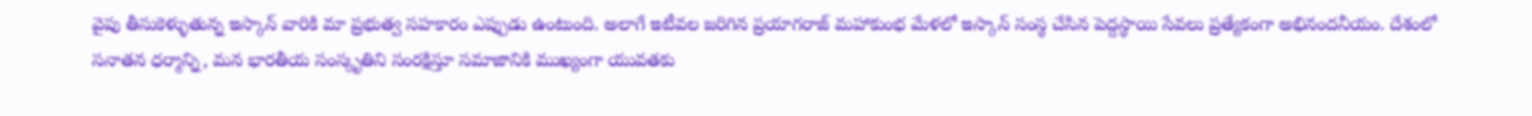వైపు తీసుకెళ్ళుతున్న ఇస్కాన్ వారికి మా ప్రభుత్వ సహకారం ఎప్పుడు ఉంటుంది. అలాగే ఇటీవల జరిగిన ప్రయాగరాజ్ మహాకుంభ మేళలో ఇస్కాన్ సంస్థ చేసిన పెద్దస్థాయి సేవలు ప్రత్యేకంగా అభినందనీయం. దేశంలో సనాతన ధర్మాన్ని, మన భారతీయ సంస్కృతిని సంరక్షిస్తూ సమాజానికి ముఖ్యంగా యువతకు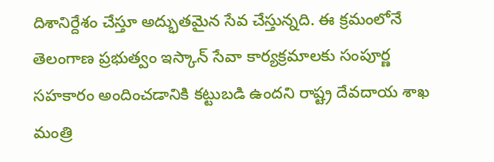దిశానిర్దేశం చేస్తూ అద్భుతమైన సేవ చేస్తున్నది. ఈ క్రమంలోనే తెలంగాణ ప్రభుత్వం ఇస్కాన్ సేవా కార్యక్రమాలకు సంపూర్ణ సహకారం అందించడానికి కట్టుబడి ఉందని రాష్ట్ర దేవదాయ శాఖ మంత్రి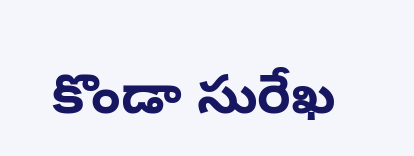కొండా సురేఖ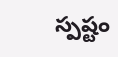స్పష్టం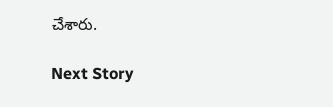చేశారు.

Next Story